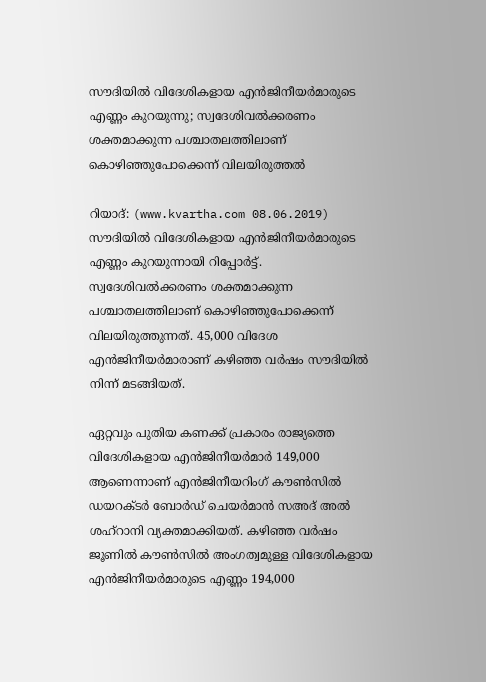സൗദിയില്‍ വിദേശികളായ എന്‍ജിനീയര്‍മാരുടെ എണ്ണം കുറയുന്നു; സ്വദേശിവല്‍ക്കരണം ശക്തമാക്കുന്ന പശ്ചാതലത്തിലാണ് കൊഴിഞ്ഞുപോക്കെന്ന് വിലയിരുത്തല്‍

റിയാദ്: (www.kvartha.com 08.06.2019) സൗദിയില്‍ വിദേശികളായ എന്‍ജിനീയര്‍മാരുടെ എണ്ണം കുറയുന്നായി റിപ്പോര്‍ട്ട്. സ്വദേശിവല്‍ക്കരണം ശക്തമാക്കുന്ന പശ്ചാതലത്തിലാണ് കൊഴിഞ്ഞുപോക്കെന്ന് വിലയിരുത്തുന്നത്. 45,000 വിദേശ എന്‍ജിനീയര്‍മാരാണ് കഴിഞ്ഞ വര്‍ഷം സൗദിയില്‍ നിന്ന് മടങ്ങിയത്.

ഏറ്റവും പുതിയ കണക്ക് പ്രകാരം രാജ്യത്തെ വിദേശികളായ എന്‍ജിനീയര്‍മാര്‍ 149,000 ആണെന്നാണ് എന്‍ജിനീയറിംഗ് കൗണ്‍സില്‍ ഡയറക്ടര്‍ ബോര്‍ഡ് ചെയര്‍മാന്‍ സഅദ് അല്‍ ശഹ്റാനി വ്യക്തമാക്കിയത്. കഴിഞ്ഞ വര്‍ഷം ജൂണില്‍ കൗണ്‍സില്‍ അംഗത്വമുള്ള വിദേശികളായ എന്‍ജിനീയര്‍മാരുടെ എണ്ണം 194,000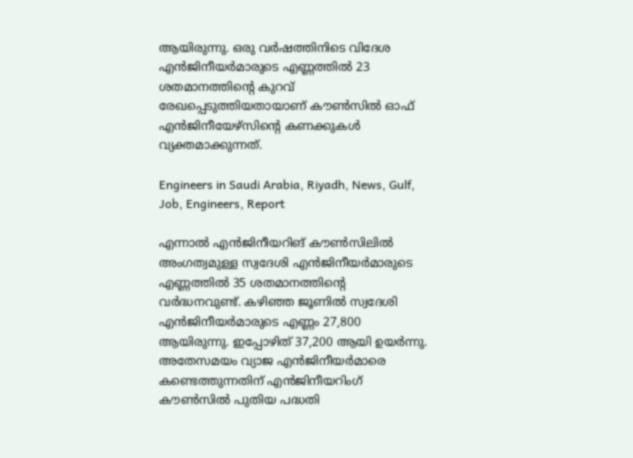ആയിരുന്നു. ഒരു വര്‍ഷത്തിനിടെ വിദേശ എന്‍ജിനീയര്‍മാരുടെ എണ്ണത്തില്‍ 23 ശതമാനത്തിന്റെ കുറവ് രേഖപ്പെടുത്തിയതായാണ് കൗണ്‍സില്‍ ഓഫ് എന്‍ജിനീയേഴ്സിന്റെ കണക്കുകള്‍ വ്യക്തമാക്കുന്നത്.

Engineers in Saudi Arabia, Riyadh, News, Gulf, Job, Engineers, Report

എന്നാല്‍ എന്‍ജിനീയറിങ് കൗണ്‍സിലില്‍ അംഗത്വമുള്ള സ്വദേശി എന്‍ജിനീയര്‍മാരുടെ എണ്ണത്തില്‍ 35 ശതമാനത്തിന്റെ വര്‍ദ്ധനവുണ്ട്. കഴിഞ്ഞ ജൂണില്‍ സ്വദേശി എന്‍ജിനീയര്‍മാരുടെ എണ്ണം 27,800 ആയിരുന്നു. ഇപ്പോഴിത് 37,200 ആയി ഉയര്‍ന്നു. അതേസമയം വ്യാജ എന്‍ജിനീയര്‍മാരെ കണ്ടെത്തുന്നതിന് എന്‍ജിനീയറിംഗ് കൗണ്‍സില്‍ പുതിയ പദ്ധതി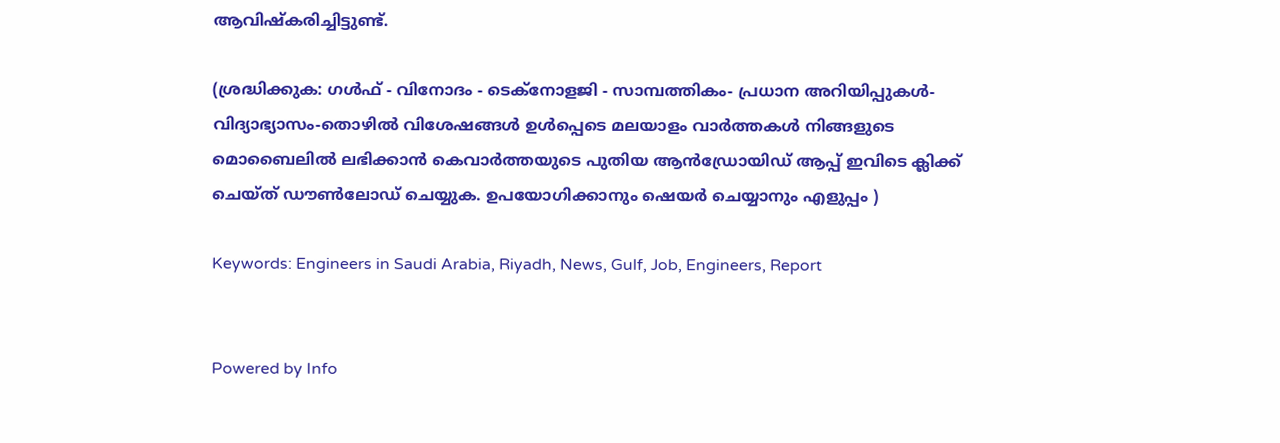ആവിഷ്‌കരിച്ചിട്ടുണ്ട്.

(ശ്രദ്ധിക്കുക: ഗൾഫ് - വിനോദം - ടെക്നോളജി - സാമ്പത്തികം- പ്രധാന അറിയിപ്പുകൾ-വിദ്യാഭ്യാസം-തൊഴിൽ വിശേഷങ്ങൾ ഉൾപ്പെടെ മലയാളം വാർത്തകൾ നിങ്ങളുടെ മൊബൈലിൽ ലഭിക്കാൻ കെവാർത്തയുടെ പുതിയ ആൻഡ്രോയിഡ് ആപ്പ് ഇവിടെ ക്ലിക്ക് ചെയ്ത് ഡൗൺലോഡ് ചെയ്യുക. ഉപയോഗിക്കാനും ഷെയർ ചെയ്യാനും എളുപ്പം )

Keywords: Engineers in Saudi Arabia, Riyadh, News, Gulf, Job, Engineers, Report


Powered by Info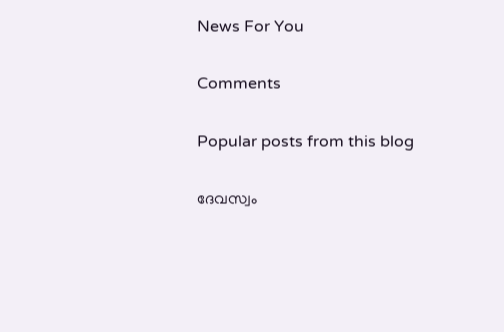News For You

Comments

Popular posts from this blog

ദേവസ്വം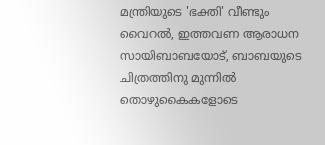മന്ത്രിയുടെ 'ഭക്തി' വീണ്ടും വൈറല്‍, ഇത്തവണ ആരാധന സായിബാബയോട്, ബാബയുടെ ചിത്രത്തിനു മുന്നില്‍ തൊഴുകൈകളോടെ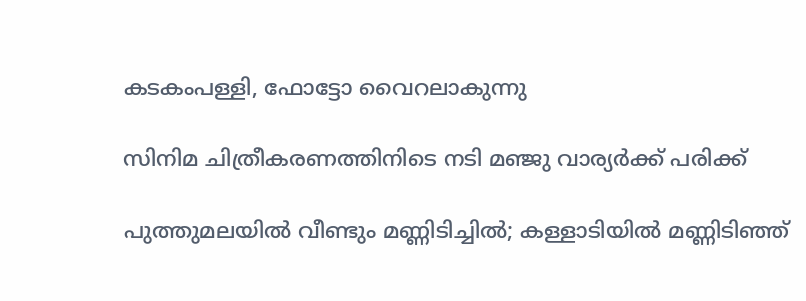കടകംപള്ളി, ഫോട്ടോ വൈറലാകുന്നു

സിനിമ ചിത്രീകരണത്തിനിടെ നടി മഞ്ജു വാര്യര്‍ക്ക് പരിക്ക്

പുത്തുമലയില്‍ വീണ്ടും മണ്ണിടിച്ചില്‍; കള്ളാടിയില്‍ മണ്ണിടിഞ്ഞ്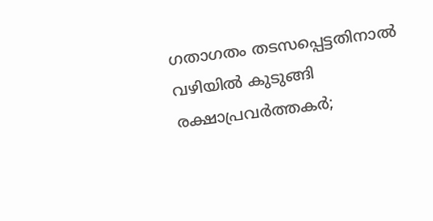ഗതാഗതം തടസപ്പെട്ടതിനാല്‍ വഴിയില്‍ കുടുങ്ങി രക്ഷാപ്രവര്‍ത്തകര്‍;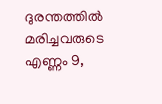ദുരന്തത്തില്‍ മരിച്ചവരുടെ എണ്ണം 9,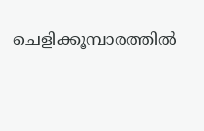ചെളിക്കൂമ്പാരത്തില്‍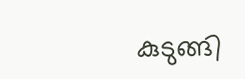കുടുങ്ങി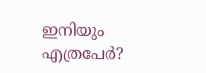ഇനിയും എത്രപേര്‍?